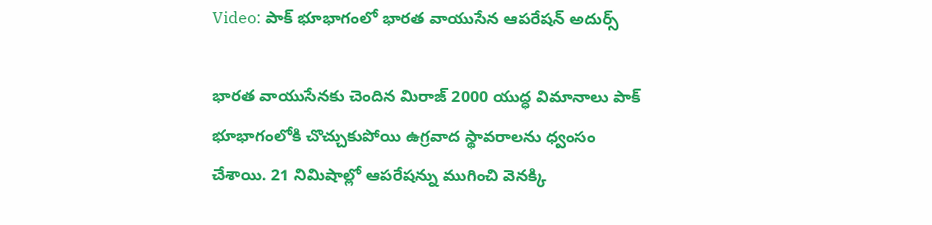Video: పాక్ భూభాగంలో భారత వాయుసేన ఆపరేషన్ అదుర్స్

భారత వాయుసేనకు చెందిన మిరాజ్ 2000 యుద్ధ విమానాలు పాక్ భూభాగంలోకి చొచ్చుకుపోయి ఉగ్రవాద స్థావరాలను ధ్వంసం చేశాయి. 21 నిమిషాల్లో ఆపరేషన్ను ముగించి వెనక్కి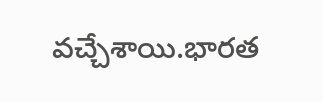వచ్చేశాయి.భారత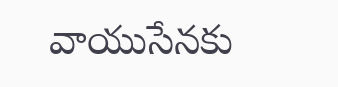వాయుసేనకు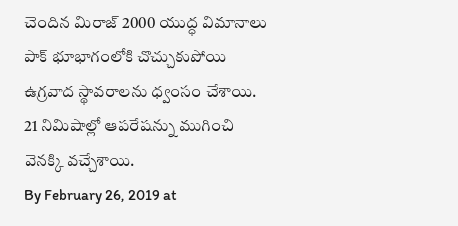చెందిన మిరాజ్ 2000 యుద్ధ విమానాలు పాక్ భూభాగంలోకి చొచ్చుకుపోయి ఉగ్రవాద స్థావరాలను ధ్వంసం చేశాయి. 21 నిమిషాల్లో ఆపరేషన్ను ముగించి వెనక్కి వచ్చేశాయి.
By February 26, 2019 at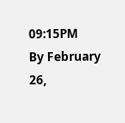09:15PM
By February 26,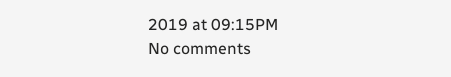2019 at 09:15PM
No comments